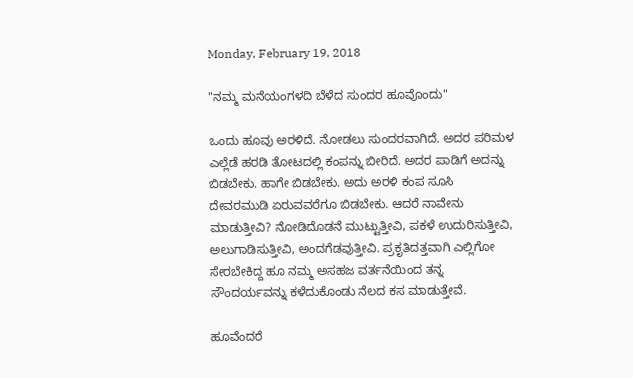Monday, February 19, 2018

"ನಮ್ಮ ಮನೆಯಂಗಳದಿ ಬೆಳೆದ ಸುಂದರ ಹೂವೊಂದು"

ಒಂದು ಹೂವು ಅರಳಿದೆ. ನೋಡಲು ಸುಂದರವಾಗಿದೆ. ಅದರ ಪರಿಮಳ ಎಲ್ಲೆಡೆ ಹರಡಿ ತೋಟದಲ್ಲಿ ಕಂಪನ್ನು ಬೀರಿದೆ. ಅದರ ಪಾಡಿಗೆ ಅದನ್ನು ಬಿಡಬೇಕು. ಹಾಗೇ ಬಿಡಬೇಕು. ಅದು ಅರಳಿ ಕಂಪ ಸೂಸಿ ದೇವರಮುಡಿ ಏರುವವರೆಗೂ ಬಿಡಬೇಕು. ಆದರೆ ನಾವೇನು ಮಾಡುತ್ತೀವಿ? ನೋಡಿದೊಡನೆ ಮುಟ್ಟುತ್ತೀವಿ, ಪಕಳೆ ಉದುರಿಸುತ್ತೀವಿ, ಅಲುಗಾಡಿಸುತ್ತೀವಿ, ಅಂದಗೆಡವುತ್ತೀವಿ. ಪ್ರಕೃತಿದತ್ತವಾಗಿ ಎಲ್ಲಿಗೋ ಸೇರಬೇಕಿದ್ದ ಹೂ ನಮ್ಮ ಅಸಹಜ ವರ್ತನೆಯಿಂದ ತನ್ನ ಸೌಂದರ್ಯವನ್ನು ಕಳೆದುಕೊಂಡು ನೆಲದ ಕಸ ಮಾಡುತ್ತೇವೆ.

ಹೂವೆಂದರೆ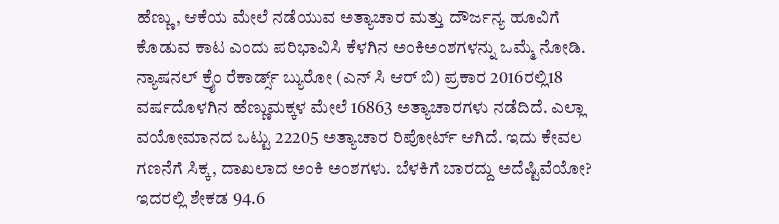ಹೆಣ್ಣು, ಆಕೆಯ ಮೇಲೆ ನಡೆಯುವ ಅತ್ಯಾಚಾರ ಮತ್ತು ದೌರ್ಜನ್ಯ ಹೂವಿಗೆ ಕೊಡುವ ಕಾಟ ಎಂದು ಪರಿಭಾವಿಸಿ ಕೆಳಗಿನ ಅಂಕಿಅಂಶಗಳನ್ನು ಒಮ್ಮೆ ನೋಡಿ. ನ್ಯಾಷನಲ್ ಕ್ರೈಂ ರೆಕಾರ್ಡ್ಸ್ ಬ್ಯುರೋ (ಎನ್ ಸಿ ಆರ್ ಬಿ) ಪ್ರಕಾರ 2016ರಲ್ಲಿ18 ವರ್ಷದೊಳಗಿನ ಹೆಣ್ಣುಮಕ್ಕಳ ಮೇಲೆ 16863 ಅತ್ಯಾಚಾರಗಳು ನಡೆದಿದೆ. ಎಲ್ಲಾ ವಯೋಮಾನದ ಒಟ್ಟು 22205 ಅತ್ಯಾಚಾರ ರಿಪೋರ್ಟ್ ಆಗಿದೆ. ಇದು ಕೇವಲ ಗಣನೆಗೆ ಸಿಕ್ಕ, ದಾಖಲಾದ ಅಂಕಿ ಅಂಶಗಳು. ಬೆಳಕಿಗೆ ಬಾರದ್ದು ಅದೆಷ್ಟಿವೆಯೋ? ಇದರಲ್ಲಿ ಶೇಕಡ 94.6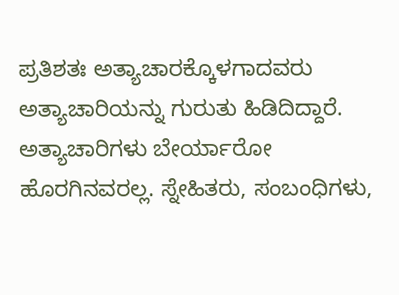ಪ್ರತಿಶತಃ ಅತ್ಯಾಚಾರಕ್ಕೊಳಗಾದವರು ಅತ್ಯಾಚಾರಿಯನ್ನು ಗುರುತು ಹಿಡಿದಿದ್ದಾರೆ. ಅತ್ಯಾಚಾರಿಗಳು ಬೇರ್ಯಾರೋ ಹೊರಗಿನವರಲ್ಲ. ಸ್ನೇಹಿತರು, ಸಂಬಂಧಿಗಳು,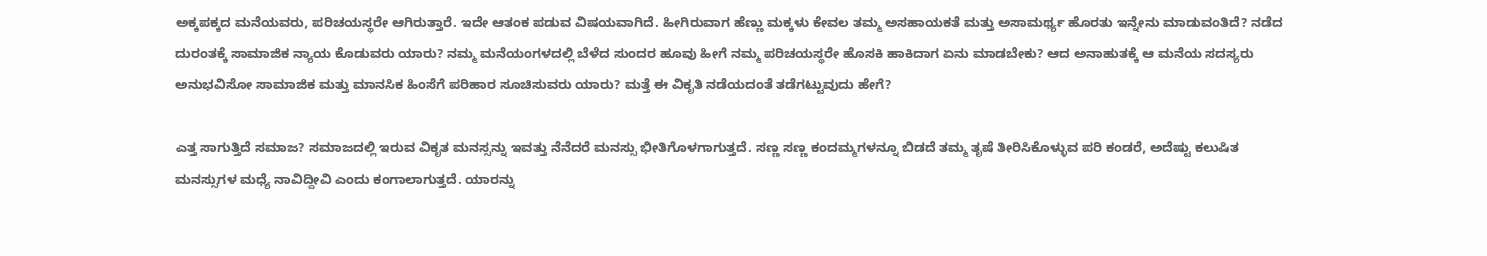ಅಕ್ಕಪಕ್ಕದ ಮನೆಯವರು, ಪರಿಚಯಸ್ಥರೇ ಆಗಿರುತ್ತಾರೆ. ಇದೇ ಆತಂಕ ಪಡುವ ವಿಷಯವಾಗಿದೆ. ಹೀಗಿರುವಾಗ ಹೆಣ್ಣು ಮಕ್ಕಳು ಕೇವಲ ತಮ್ಮ ಅಸಹಾಯಕತೆ ಮತ್ತು ಅಸಾಮರ್ಥ್ಯ ಹೊರತು ಇನ್ನೇನು ಮಾಡುವಂತಿದೆ? ನಡೆದ ದುರಂತಕ್ಕೆ ಸಾಮಾಜಿಕ ನ್ಯಾಯ ಕೊಡುವರು ಯಾರು? ನಮ್ಮ ಮನೆಯಂಗಳದಲ್ಲಿ ಬೆಳೆದ ಸುಂದರ ಹೂವು ಹೀಗೆ ನಮ್ಮ ಪರಿಚಯಸ್ಥರೇ ಹೊಸಕಿ ಹಾಕಿದಾಗ ಏನು ಮಾಡಬೇಕು? ಆದ ಅನಾಹುತಕ್ಕೆ ಆ ಮನೆಯ ಸದಸ್ಯರು ಅನುಭವಿಸೋ ಸಾಮಾಜಿಕ ಮತ್ತು ಮಾನಸಿಕ ಹಿಂಸೆಗೆ ಪರಿಹಾರ ಸೂಚಿಸುವರು ಯಾರು? ಮತ್ತೆ ಈ ವಿಕೃತಿ ನಡೆಯದಂತೆ ತಡೆಗಟ್ಟುವುದು ಹೇಗೆ?

ಎತ್ತ ಸಾಗುತ್ತಿದೆ ಸಮಾಜ? ಸಮಾಜದಲ್ಲಿ ಇರುವ ವಿಕೃತ ಮನಸ್ಸನ್ನು ಇವತ್ತು ನೆನೆದರೆ ಮನಸ್ಸು ಭೀತಿಗೊಳಗಾಗುತ್ತದೆ. ಸಣ್ಣ ಸಣ್ಣ ಕಂದಮ್ಮಗಳನ್ನೂ ಬಿಡದೆ ತಮ್ಮ ತೃಷೆ ತೀರಿಸಿಕೊಳ್ಳುವ ಪರಿ ಕಂಡರೆ, ಅದೆಷ್ಟು ಕಲುಷಿತ ಮನಸ್ಸುಗಳ ಮಧ್ಯೆ ನಾವಿದ್ದೀವಿ ಎಂದು ಕಂಗಾಲಾಗುತ್ತದೆ. ಯಾರನ್ನು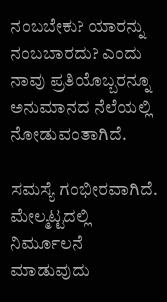ನಂಬಬೇಕು? ಯಾರನ್ನು ನಂಬಬಾರದು? ಎಂದು ನಾವು ಪ್ರತಿಯೊಬ್ಬರನ್ನೂ ಅನುಮಾನದ ನೆಲೆಯಲ್ಲಿ ನೋಡುವಂತಾಗಿದೆ.

ಸಮಸ್ಯೆ ಗಂಭೀರವಾಗಿದೆ. ಮೇಲ್ಮಟ್ಟದಲ್ಲಿ ನಿರ್ಮೂಲನೆ ಮಾಡುವುದು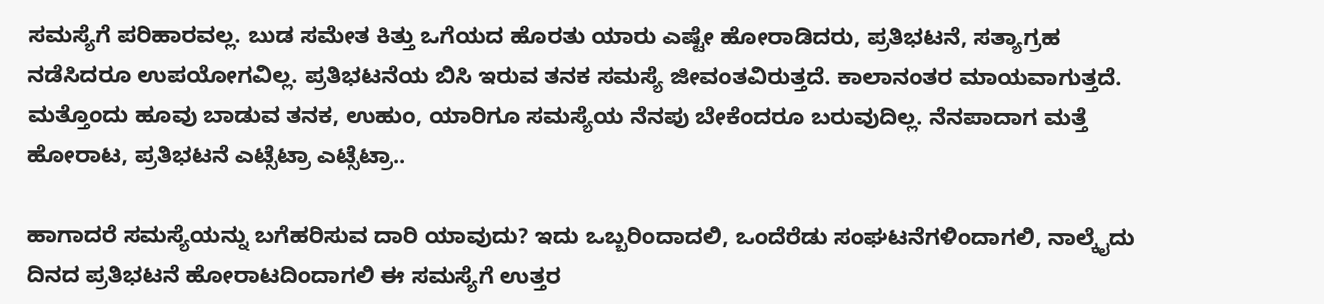ಸಮಸ್ಯೆಗೆ ಪರಿಹಾರವಲ್ಲ. ಬುಡ ಸಮೇತ ಕಿತ್ತು ಒಗೆಯದ ಹೊರತು ಯಾರು ಎಷ್ಟೇ ಹೋರಾಡಿದರು, ಪ್ರತಿಭಟನೆ, ಸತ್ಯಾಗ್ರಹ ನಡೆಸಿದರೂ ಉಪಯೋಗವಿಲ್ಲ. ಪ್ರತಿಭಟನೆಯ ಬಿಸಿ ಇರುವ ತನಕ ಸಮಸ್ಯೆ ಜೀವಂತವಿರುತ್ತದೆ. ಕಾಲಾನಂತರ ಮಾಯವಾಗುತ್ತದೆ. ಮತ್ತೊಂದು ಹೂವು ಬಾಡುವ ತನಕ, ಉಹುಂ, ಯಾರಿಗೂ ಸಮಸ್ಯೆಯ ನೆನಪು ಬೇಕೆಂದರೂ ಬರುವುದಿಲ್ಲ. ನೆನಪಾದಾಗ ಮತ್ತೆ ಹೋರಾಟ, ಪ್ರತಿಭಟನೆ ಎಟ್ಸೆಟ್ರಾ ಎಟ್ಸೆಟ್ರಾ..

ಹಾಗಾದರೆ ಸಮಸ್ಯೆಯನ್ನು ಬಗೆಹರಿಸುವ ದಾರಿ ಯಾವುದು? ಇದು ಒಬ್ಬರಿಂದಾದಲಿ, ಒಂದೆರೆಡು ಸಂಘಟನೆಗಳಿಂದಾಗಲಿ, ನಾಲ್ಕೈದು ದಿನದ ಪ್ರತಿಭಟನೆ ಹೋರಾಟದಿಂದಾಗಲಿ ಈ ಸಮಸ್ಯೆಗೆ ಉತ್ತರ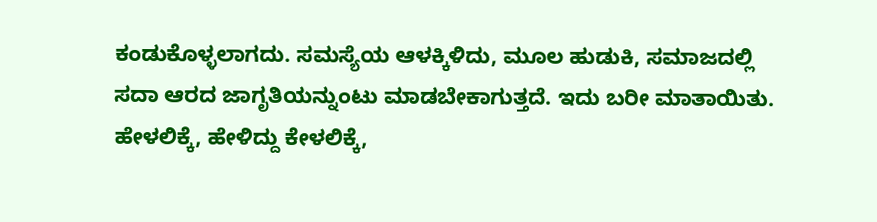ಕಂಡುಕೊಳ್ಳಲಾಗದು. ಸಮಸ್ಯೆಯ ಆಳಕ್ಕಿಳಿದು, ಮೂಲ ಹುಡುಕಿ, ಸಮಾಜದಲ್ಲಿ ಸದಾ ಆರದ ಜಾಗೃತಿಯನ್ನುಂಟು ಮಾಡಬೇಕಾಗುತ್ತದೆ. ಇದು ಬರೀ ಮಾತಾಯಿತು. ಹೇಳಲಿಕ್ಕೆ, ಹೇಳಿದ್ದು ಕೇಳಲಿಕ್ಕೆ,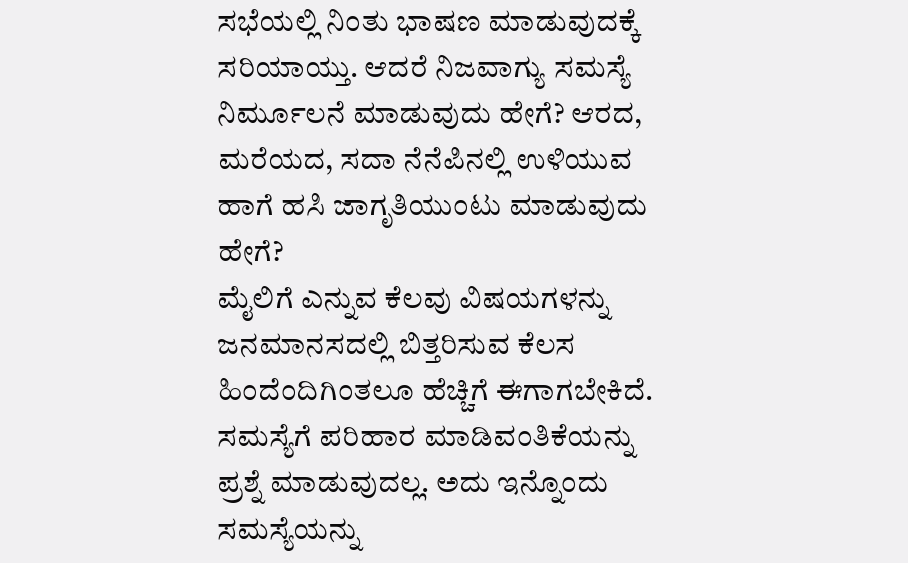ಸಭೆಯಲ್ಲಿ ನಿಂತು ಭಾಷಣ ಮಾಡುವುದಕ್ಕೆ ಸರಿಯಾಯ್ತು. ಆದರೆ ನಿಜವಾಗ್ಯು ಸಮಸ್ಯೆ ನಿರ್ಮೂಲನೆ ಮಾಡುವುದು ಹೇಗೆ? ಆರದ, ಮರೆಯದ, ಸದಾ ನೆನೆಪಿನಲ್ಲಿ ಉಳಿಯುವ ಹಾಗೆ ಹಸಿ ಜಾಗೃತಿಯುಂಟು ಮಾಡುವುದು ಹೇಗೆ?
ಮೈಲಿಗೆ ಎನ್ನುವ ಕೆಲವು ವಿಷಯಗಳನ್ನು ಜನಮಾನಸದಲ್ಲಿ ಬಿತ್ತರಿಸುವ ಕೆಲಸ ಹಿಂದೆಂದಿಗಿಂತಲೂ ಹೆಚ್ಚಿಗೆ ಈಗಾಗಬೇಕಿದೆ. ಸಮಸ್ಯೆಗೆ ಪರಿಹಾರ ಮಾಡಿವಂತಿಕೆಯನ್ನು ಪ್ರಶ್ನೆ ಮಾಡುವುದಲ್ಲ. ಅದು ಇನ್ನೊಂದು ಸಮಸ್ಯೆಯನ್ನು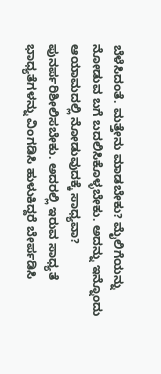ಬೆಳೆಸಿದಂತೆ. ಮತ್ತೇನು ಮಾಡಬೇಕು? ಮೈಲಿಗೆಯನ್ನು ನೋಡುವ ಬಗೆ ಬದಲಿಸಿಕೊಳ್ಳಬೇಕು. ಅದನ್ನು ಇನ್ನೊಂದು ಆಯಾಮದಲ್ಲಿ ನೋಡುವುದಕ್ಕೆ ಸಾಧ್ಯವಾ? ಪುನರ್ಪರಿಶೀಲಿಸಬೇಕು. ಅದರಲ್ಲಿ ಇರುವ ಸಾಧ್ಯತೆ ಭಾಧ್ಯತೆಗಳನ್ನು ವಿಂಗಡಿಸಿ ಹುಳುಕಿದ್ದರೆ ಬೇರ್ಪಡಿಸಿ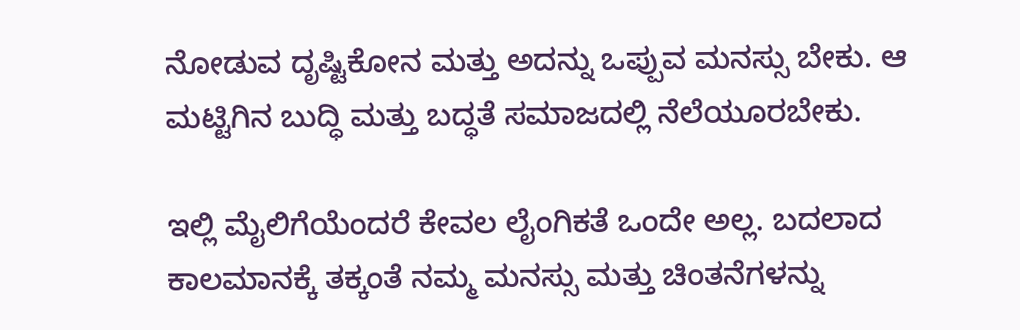ನೋಡುವ ದೃಷ್ಟಿಕೋನ ಮತ್ತು ಅದನ್ನು ಒಪ್ಪುವ ಮನಸ್ಸು ಬೇಕು. ಆ ಮಟ್ಟಿಗಿನ ಬುದ್ಧಿ ಮತ್ತು ಬದ್ಧತೆ ಸಮಾಜದಲ್ಲಿ ನೆಲೆಯೂರಬೇಕು.

ಇಲ್ಲಿ ಮೈಲಿಗೆಯೆಂದರೆ ಕೇವಲ ಲೈಂಗಿಕತೆ ಒಂದೇ ಅಲ್ಲ. ಬದಲಾದ ಕಾಲಮಾನಕ್ಕೆ ತಕ್ಕಂತೆ ನಮ್ಮ ಮನಸ್ಸು ಮತ್ತು ಚಿಂತನೆಗಳನ್ನು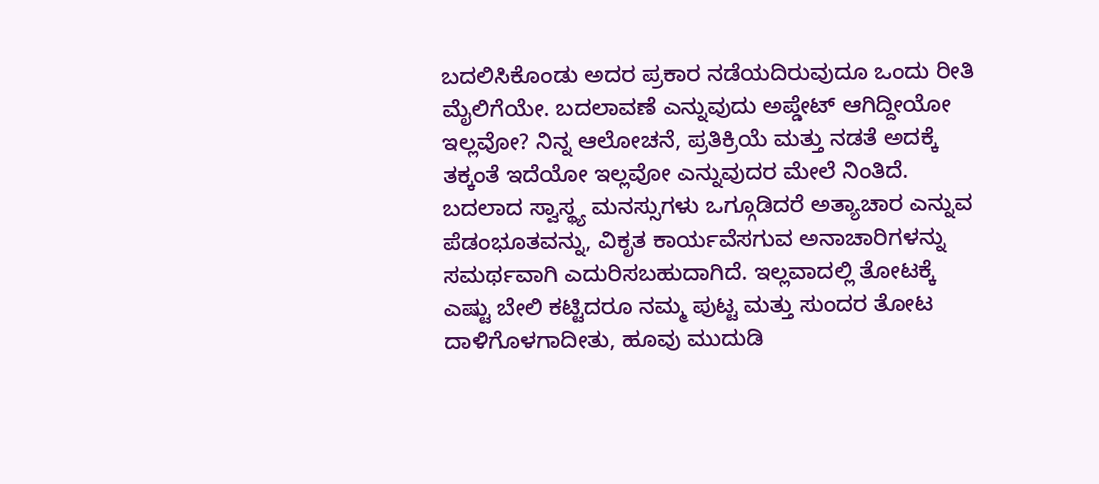ಬದಲಿಸಿಕೊಂಡು ಅದರ ಪ್ರಕಾರ ನಡೆಯದಿರುವುದೂ ಒಂದು ರೀತಿ ಮೈಲಿಗೆಯೇ. ಬದಲಾವಣೆ ಎನ್ನುವುದು ಅಪ್ಡೇಟ್ ಆಗಿದ್ದೀಯೋ ಇಲ್ಲವೋ? ನಿನ್ನ ಆಲೋಚನೆ, ಪ್ರತಿಕ್ರಿಯೆ ಮತ್ತು ನಡತೆ ಅದಕ್ಕೆ ತಕ್ಕಂತೆ ಇದೆಯೋ ಇಲ್ಲವೋ ಎನ್ನುವುದರ ಮೇಲೆ ನಿಂತಿದೆ. ಬದಲಾದ ಸ್ವಾಸ್ಥ್ಯ ಮನಸ್ಸುಗಳು ಒಗ್ಗೂಡಿದರೆ ಅತ್ಯಾಚಾರ ಎನ್ನುವ ಪೆಡಂಭೂತವನ್ನು, ವಿಕೃತ ಕಾರ್ಯವೆಸಗುವ ಅನಾಚಾರಿಗಳನ್ನು ಸಮರ್ಥವಾಗಿ ಎದುರಿಸಬಹುದಾಗಿದೆ. ಇಲ್ಲವಾದಲ್ಲಿ ತೋಟಕ್ಕೆ ಎಷ್ಟು ಬೇಲಿ ಕಟ್ಟಿದರೂ ನಮ್ಮ ಪುಟ್ಟ ಮತ್ತು ಸುಂದರ ತೋಟ ದಾಳಿಗೊಳಗಾದೀತು, ಹೂವು ಮುದುಡಿ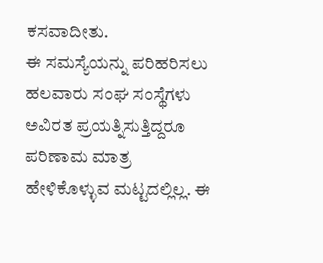ಕಸವಾದೀತು.
ಈ ಸಮಸ್ಯೆಯನ್ನು ಪರಿಹರಿಸಲು ಹಲವಾರು ಸಂಘ ಸಂಸ್ಥೆಗಳು ಅವಿರತ ಪ್ರಯತ್ನಿಸುತ್ತಿದ್ದರೂ ಪರಿಣಾಮ ಮಾತ್ರ ಹೇಳಿಕೊಳ್ಳುವ ಮಟ್ಟದಲ್ಲಿಲ್ಲ. ಈ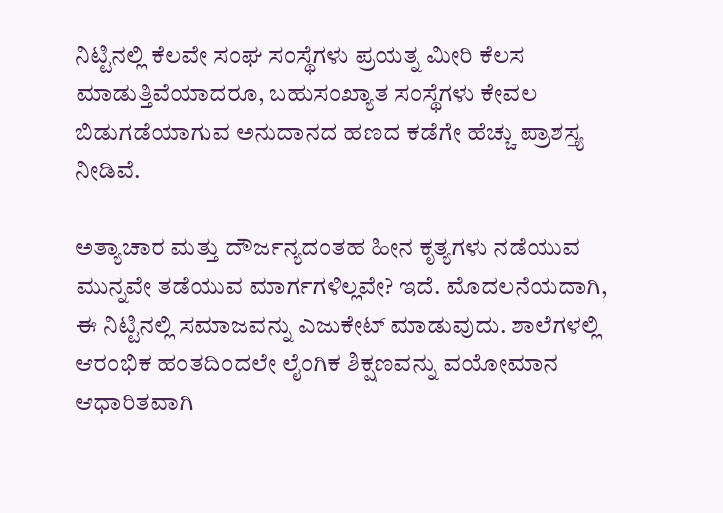ನಿಟ್ಟಿನಲ್ಲಿ ಕೆಲವೇ ಸಂಘ ಸಂಸ್ಥೆಗಳು ಪ್ರಯತ್ನ ಮೀರಿ ಕೆಲಸ ಮಾಡುತ್ತಿವೆಯಾದರೂ, ಬಹುಸಂಖ್ಯಾತ ಸಂಸ್ಥೆಗಳು ಕೇವಲ ಬಿಡುಗಡೆಯಾಗುವ ಅನುದಾನದ ಹಣದ ಕಡೆಗೇ ಹೆಚ್ಚು ಪ್ರಾಶಸ್ತ್ಯ ನೀಡಿವೆ.

ಅತ್ಯಾಚಾರ ಮತ್ತು ದೌರ್ಜನ್ಯದಂತಹ ಹೀನ ಕೃತ್ಯಗಳು ನಡೆಯುವ ಮುನ್ನವೇ ತಡೆಯುವ ಮಾರ್ಗಗಳಿಲ್ಲವೇ? ಇದೆ. ಮೊದಲನೆಯದಾಗಿ, ಈ ನಿಟ್ಟಿನಲ್ಲಿ ಸಮಾಜವನ್ನು ಎಜುಕೇಟ್ ಮಾಡುವುದು. ಶಾಲೆಗಳಲ್ಲಿ ಆರಂಭಿಕ ಹಂತದಿಂದಲೇ ಲೈಂಗಿಕ ಶಿಕ್ಷಣವನ್ನು ವಯೋಮಾನ ಆಧಾರಿತವಾಗಿ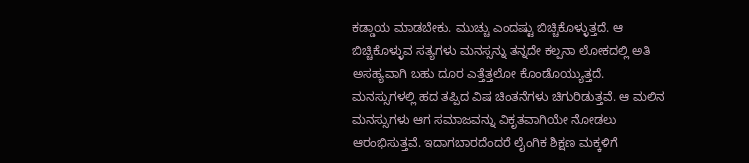ಕಡ್ಡಾಯ ಮಾಡಬೇಕು. ಮುಚ್ಚು ಎಂದಷ್ಟು ಬಿಚ್ಚಿಕೊಳ್ಳುತ್ತದೆ. ಆ ಬಿಚ್ಚಿಕೊಳ್ಳುವ ಸತ್ಯಗಳು ಮನಸ್ಸನ್ನು ತನ್ನದೇ ಕಲ್ಪನಾ ಲೋಕದಲ್ಲಿ ಅತಿ ಅಸಹ್ಯವಾಗಿ ಬಹು ದೂರ ಎತ್ತೆತ್ತಲೋ ಕೊಂಡೊಯ್ಯುತ್ತದೆ. ಮನಸ್ಸುಗಳಲ್ಲಿ ಹದ ತಪ್ಪಿದ ವಿಷ ಚಿಂತನೆಗಳು ಚಿಗುರಿಡುತ್ತವೆ. ಆ ಮಲಿನ ಮನಸ್ಸುಗಳು ಆಗ ಸಮಾಜವನ್ನು ವಿಕೃತವಾಗಿಯೇ ನೋಡಲು ಆರಂಭಿಸುತ್ತವೆ. ಇದಾಗಬಾರದೆಂದರೆ ಲೈಂಗಿಕ ಶಿಕ್ಷಣ ಮಕ್ಕಳಿಗೆ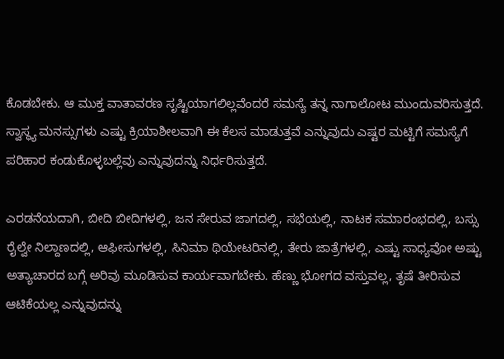ಕೊಡಬೇಕು. ಆ ಮುಕ್ತ ವಾತಾವರಣ ಸೃಷ್ಟಿಯಾಗಲಿಲ್ಲವೆಂದರೆ ಸಮಸ್ಯೆ ತನ್ನ ನಾಗಾಲೋಟ ಮುಂದುವರಿಸುತ್ತದೆ. ಸ್ವಾಸ್ಥ್ಯ ಮನಸ್ಸುಗಳು ಎಷ್ಟು ಕ್ರಿಯಾಶೀಲವಾಗಿ ಈ ಕೆಲಸ ಮಾಡುತ್ತವೆ ಎನ್ನುವುದು ಎಷ್ಟರ ಮಟ್ಟಿಗೆ ಸಮಸ್ಯೆಗೆ ಪರಿಹಾರ ಕಂಡುಕೊಳ್ಳಬಲ್ಲೆವು ಎನ್ನುವುದನ್ನು ನಿರ್ಧರಿಸುತ್ತದೆ.

ಎರಡನೆಯದಾಗಿ, ಬೀದಿ ಬೀದಿಗಳಲ್ಲಿ, ಜನ ಸೇರುವ ಜಾಗದಲ್ಲಿ, ಸಭೆಯಲ್ಲಿ, ನಾಟಕ ಸಮಾರಂಭದಲ್ಲಿ, ಬಸ್ಸು ರೈಲ್ವೇ ನಿಲ್ದಾಣದಲ್ಲಿ, ಆಫೀಸುಗಳಲ್ಲಿ, ಸಿನಿಮಾ ಥಿಯೇಟರಿನಲ್ಲಿ, ತೇರು ಜಾತ್ರೆಗಳಲ್ಲಿ, ಎಷ್ಟು ಸಾಧ್ಯವೋ ಅಷ್ಟು ಅತ್ಯಾಚಾರದ ಬಗ್ಗೆ ಅರಿವು ಮೂಡಿಸುವ ಕಾರ್ಯವಾಗಬೇಕು. ಹೆಣ್ಣು ಭೋಗದ ವಸ್ತುವಲ್ಲ, ತೃಷೆ ತೀರಿಸುವ ಆಟಿಕೆಯಲ್ಲ ಎನ್ನುವುದನ್ನು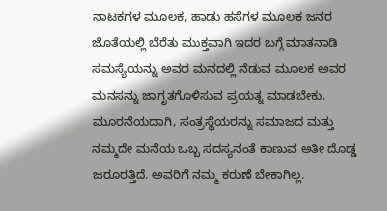ನಾಟಕಗಳ ಮೂಲಕ, ಹಾಡು ಹಸೆಗಳ ಮೂಲಕ ಜನರ ಜೊತೆಯಲ್ಲಿ ಬೆರೆತು ಮುಕ್ತವಾಗಿ ಇದರ ಬಗ್ಗೆ ಮಾತನಾಡಿ ಸಮಸ್ಯೆಯನ್ನು ಅವರ ಮನದಲ್ಲಿ ನೆಡುವ ಮೂಲಕ ಅವರ ಮನಸನ್ನು ಜಾಗೃತಗೊಳಿಸುವ ಪ್ರಯತ್ನ ಮಾಡಬೇಕು.
ಮೂರನೆಯದಾಗಿ, ಸಂತ್ರಸ್ಥೆಯರನ್ನು ಸಮಾಜದ ಮತ್ತು ನಮ್ಮದೇ ಮನೆಯ ಒಬ್ಬ ಸದಸ್ಯನಂತೆ ಕಾಣುವ ಅತೀ ದೊಡ್ಡ ಜರೂರತ್ತಿದೆ. ಅವರಿಗೆ ನಮ್ಮ ಕರುಣೆ ಬೇಕಾಗಿಲ್ಲ.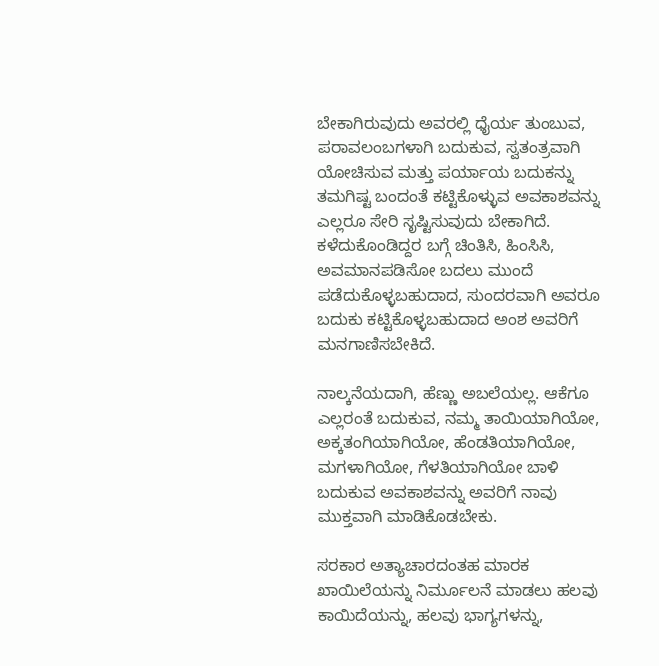ಬೇಕಾಗಿರುವುದು ಅವರಲ್ಲಿ ಧೈರ್ಯ ತುಂಬುವ, ಪರಾವಲಂಬಗಳಾಗಿ ಬದುಕುವ, ಸ್ವತಂತ್ರವಾಗಿ ಯೋಚಿಸುವ ಮತ್ತು ಪರ್ಯಾಯ ಬದುಕನ್ನು ತಮಗಿಷ್ಟ ಬಂದಂತೆ ಕಟ್ಟಿಕೊಳ್ಳುವ ಅವಕಾಶವನ್ನು ಎಲ್ಲರೂ ಸೇರಿ ಸೃಷ್ಟಿಸುವುದು ಬೇಕಾಗಿದೆ. ಕಳೆದುಕೊಂಡಿದ್ದರ ಬಗ್ಗೆ ಚಿಂತಿಸಿ, ಹಿಂಸಿಸಿ, ಅವಮಾನಪಡಿಸೋ ಬದಲು ಮುಂದೆ ಪಡೆದುಕೊಳ್ಳಬಹುದಾದ, ಸುಂದರವಾಗಿ ಅವರೂ ಬದುಕು ಕಟ್ಟಿಕೊಳ್ಳಬಹುದಾದ ಅಂಶ ಅವರಿಗೆ ಮನಗಾಣಿಸಬೇಕಿದೆ.

ನಾಲ್ಕನೆಯದಾಗಿ, ಹೆಣ್ಣು ಅಬಲೆಯಲ್ಲ. ಆಕೆಗೂ ಎಲ್ಲರಂತೆ ಬದುಕುವ, ನಮ್ಮ ತಾಯಿಯಾಗಿಯೋ, ಅಕ್ಕತಂಗಿಯಾಗಿಯೋ, ಹೆಂಡತಿಯಾಗಿಯೋ, ಮಗಳಾಗಿಯೋ, ಗೆಳತಿಯಾಗಿಯೋ ಬಾಳಿ ಬದುಕುವ ಅವಕಾಶವನ್ನು ಅವರಿಗೆ ನಾವು ಮುಕ್ತವಾಗಿ ಮಾಡಿಕೊಡಬೇಕು.

ಸರಕಾರ ಅತ್ಯಾಚಾರದಂತಹ ಮಾರಕ ಖಾಯಿಲೆಯನ್ನು ನಿರ್ಮೂಲನೆ ಮಾಡಲು ಹಲವು ಕಾಯಿದೆಯನ್ನು, ಹಲವು ಭಾಗ್ಯಗಳನ್ನು,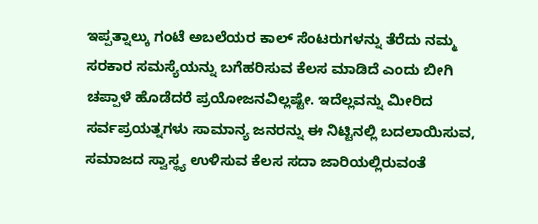ಇಪ್ಪತ್ನಾಲ್ಕು ಗಂಟೆ ಅಬಲೆಯರ ಕಾಲ್ ಸೆಂಟರುಗಳನ್ನು ತೆರೆದು ನಮ್ಮ ಸರಕಾರ ಸಮಸ್ಯೆಯನ್ನು ಬಗೆಹರಿಸುವ ಕೆಲಸ ಮಾಡಿದೆ ಎಂದು ಬೀಗಿ ಚಪ್ಪಾಳೆ ಹೊಡೆದರೆ ಪ್ರಯೋಜನವಿಲ್ಲಷ್ಟೇ. ಇದೆಲ್ಲವನ್ನು ಮೀರಿದ ಸರ್ವಪ್ರಯತ್ನಗಳು ಸಾಮಾನ್ಯ ಜನರನ್ನು ಈ ನಿಟ್ಟಿನಲ್ಲಿ ಬದಲಾಯಿಸುವ, ಸಮಾಜದ ಸ್ವಾಸ್ಥ್ಯ ಉಳಿಸುವ ಕೆಲಸ ಸದಾ ಜಾರಿಯಲ್ಲಿರುವಂತೆ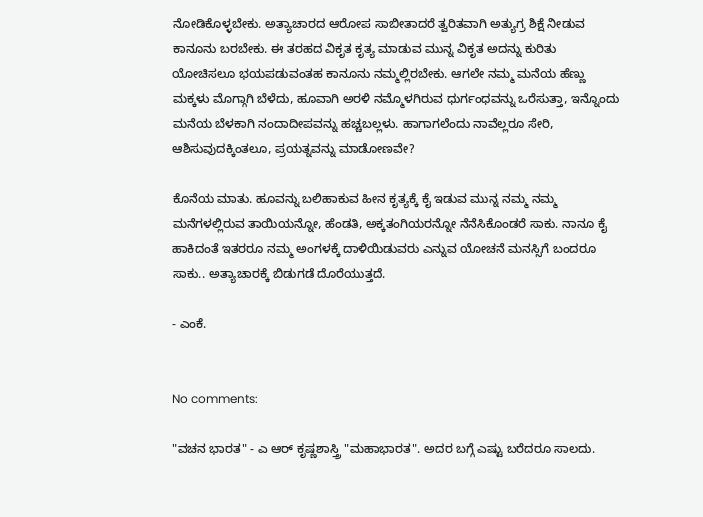ನೋಡಿಕೊಳ್ಳಬೇಕು. ಅತ್ಯಾಚಾರದ ಆರೋಪ ಸಾಬೀತಾದರೆ ತ್ವರಿತವಾಗಿ ಅತ್ಯುಗ್ರ ಶಿಕ್ಷೆ ನೀಡುವ ಕಾನೂನು ಬರಬೇಕು. ಈ ತರಹದ ವಿಕೃತ ಕೃತ್ಯ ಮಾಡುವ ಮುನ್ನ ವಿಕೃತ ಅದನ್ನು ಕುರಿತು ಯೋಚಿಸಲೂ ಭಯಪಡುವಂತಹ ಕಾನೂನು ನಮ್ಮಲ್ಲಿರಬೇಕು. ಆಗಲೇ ನಮ್ಮ ಮನೆಯ ಹೆಣ್ಣು ಮಕ್ಕಳು ಮೊಗ್ಗಾಗಿ ಬೆಳೆದು, ಹೂವಾಗಿ ಅರಳಿ ನಮ್ಮೊಳಗಿರುವ ಧುರ್ಗಂಧವನ್ನು ಒರೆಸುತ್ತಾ, ಇನ್ನೊಂದು ಮನೆಯ ಬೆಳಕಾಗಿ ನಂದಾದೀಪವನ್ನು ಹಚ್ಚಬಲ್ಲಳು. ಹಾಗಾಗಲೆಂದು ನಾವೆಲ್ಲರೂ ಸೇರಿ, ಆಶಿಸುವುದಕ್ಕಿಂತಲೂ, ಪ್ರಯತ್ನವನ್ನು ಮಾಡೋಣವೇ?

ಕೊನೆಯ ಮಾತು. ಹೂವನ್ನು ಬಲಿಹಾಕುವ ಹೀನ ಕೃತ್ಯಕ್ಕೆ ಕೈ ಇಡುವ ಮುನ್ನ ನಮ್ಮ ನಮ್ಮ ಮನೆಗಳಲ್ಲಿರುವ ತಾಯಿಯನ್ನೋ, ಹೆಂಡತಿ, ಅಕ್ಕತಂಗಿಯರನ್ನೋ ನೆನೆಸಿಕೊಂಡರೆ ಸಾಕು. ನಾನೂ ಕೈ ಹಾಕಿದಂತೆ ಇತರರೂ ನಮ್ಮ ಅಂಗಳಕ್ಕೆ ದಾಳಿಯಿಡುವರು ಎನ್ನುವ ಯೋಚನೆ ಮನಸ್ಸಿಗೆ ಬಂದರೂ ಸಾಕು.. ಅತ್ಯಾಚಾರಕ್ಕೆ ಬಿಡುಗಡೆ ದೊರೆಯುತ್ತದೆ.

- ಎಂಕೆ.


No comments:

"ವಚನ ಭಾರತ" - ಎ ಆರ್ ಕೃಷ್ಣಶಾಸ್ತ್ರಿ "ಮಹಾಭಾರತ". ಅದರ ಬಗ್ಗೆ ಎಷ್ಟು ಬರೆದರೂ ಸಾಲದು.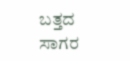ಬತ್ತದ ಸಾಗರ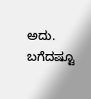ಅದು. ಬಗೆದಷ್ಟೂ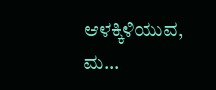ಆಳಕ್ಕಿಳಿಯುವ, ಮ...